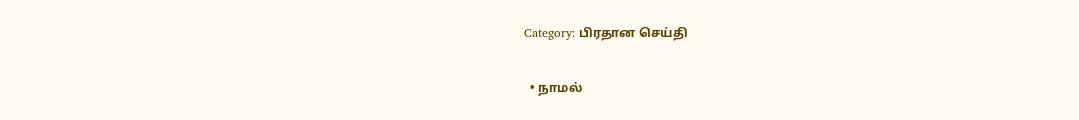Category: பிரதான செய்தி

  • நாமல்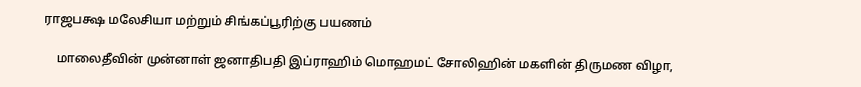ராஜபக்ஷ மலேசியா மற்றும் சிங்கப்பூரிற்கு பயணம்

    மாலைதீவின் முன்னாள் ஜனாதிபதி இப்ராஹிம் மொஹமட் சோலிஹின் மகளின் திருமண விழா,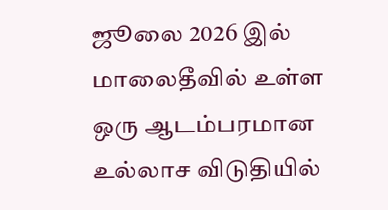ஜூலை 2026 இல் மாலைதீவில் உள்ள ஒரு ஆடம்பரமான உல்லாச விடுதியில்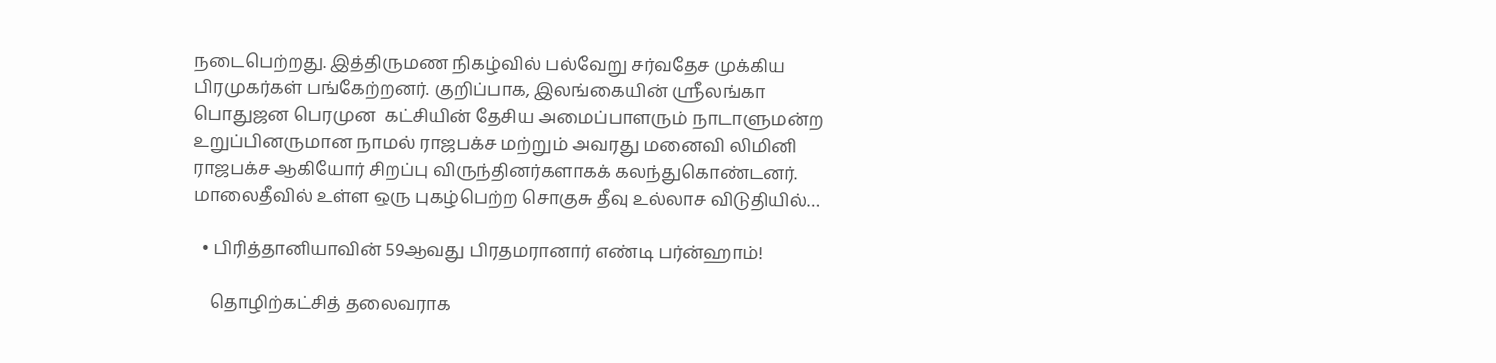நடைபெற்றது. இத்திருமண நிகழ்வில் பல்வேறு சர்வதேச முக்கிய பிரமுகர்கள் பங்கேற்றனர். குறிப்பாக, இலங்கையின் ஸ்ரீலங்கா பொதுஜன பெரமுன  கட்சியின் தேசிய அமைப்பாளரும் நாடாளுமன்ற உறுப்பினருமான நாமல் ராஜபக்ச மற்றும் அவரது மனைவி லிமினி ராஜபக்ச ஆகியோர் சிறப்பு விருந்தினர்களாகக் கலந்துகொண்டனர். மாலைதீவில் உள்ள ஒரு புகழ்பெற்ற சொகுசு தீவு உல்லாச விடுதியில்…

  • பிரித்தானியாவின் 59ஆவது பிரதமரானார் எண்டி பர்ன்ஹாம்!

    தொழிற்கட்சித் தலைவராக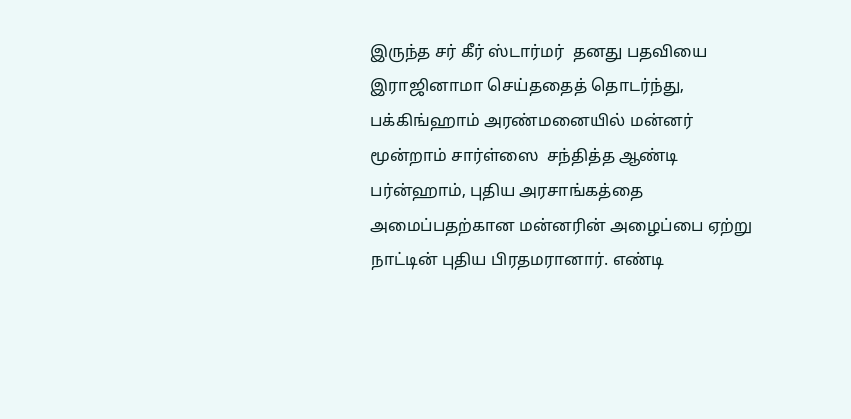இருந்த சர் கீர் ஸ்டார்மர்  தனது பதவியை இராஜினாமா செய்ததைத் தொடர்ந்து, பக்கிங்ஹாம் அரண்மனையில் மன்னர் மூன்றாம் சார்ள்ஸை  சந்தித்த ஆண்டி பர்ன்ஹாம், புதிய அரசாங்கத்தை அமைப்பதற்கான மன்னரின் அழைப்பை ஏற்று நாட்டின் புதிய பிரதமரானார். எண்டி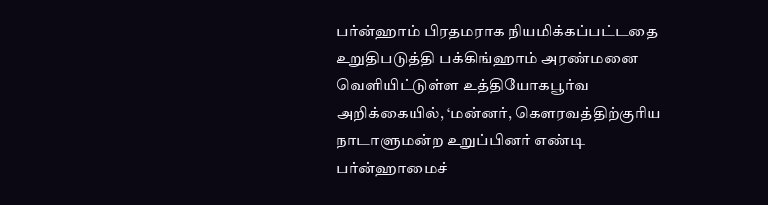பர்ன்ஹாம் பிரதமராக நியமிக்கப்பட்டதை உறுதிபடுத்தி பக்கிங்ஹாம் அரண்மனை வெளியிட்டுள்ள உத்தியோகபூர்வ அறிக்கையில், ‘மன்னர், கௌரவத்திற்குரிய நாடாளுமன்ற உறுப்பினர் எண்டி பர்ன்ஹாமைச்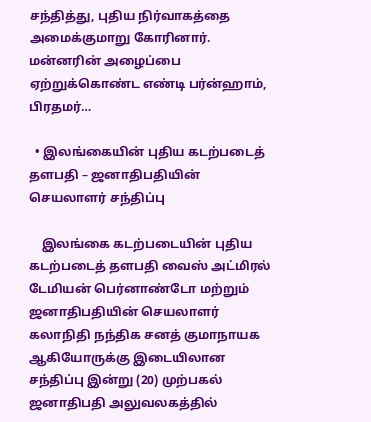சந்தித்து, புதிய நிர்வாகத்தை அமைக்குமாறு கோரினார். மன்னரின் அழைப்பை ஏற்றுக்கொண்ட எண்டி பர்ன்ஹாம், பிரதமர்…

  • இலங்கையின் புதிய கடற்படைத் தளபதி – ஜனாதிபதியின் செயலாளர் சந்திப்பு

    இலங்கை கடற்படையின் புதிய கடற்படைத் தளபதி வைஸ் அட்மிரல் டேமியன் பெர்னாண்டோ மற்றும் ஜனாதிபதியின் செயலாளர் கலாநிதி நந்திக சனத் குமாநாயக ஆகியோருக்கு இடையிலான சந்திப்பு இன்று (20) முற்பகல் ஜனாதிபதி அலுவலகத்தில்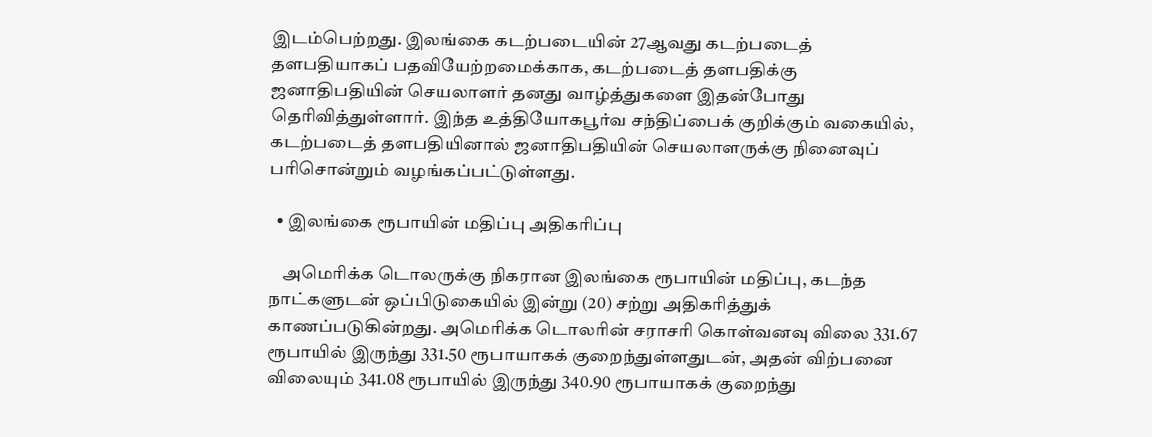இடம்பெற்றது. இலங்கை கடற்படையின் 27ஆவது கடற்படைத் தளபதியாகப் பதவியேற்றமைக்காக, கடற்படைத் தளபதிக்கு ஜனாதிபதியின் செயலாளர் தனது வாழ்த்துகளை இதன்போது தெரிவித்துள்ளார். இந்த உத்தியோகபூர்வ சந்திப்பைக் குறிக்கும் வகையில், கடற்படைத் தளபதியினால் ஜனாதிபதியின் செயலாளருக்கு நினைவுப் பரிசொன்றும் வழங்கப்பட்டுள்ளது.

  • இலங்கை ரூபாயின் மதிப்பு அதிகரிப்பு

    அமெரிக்க டொலருக்கு நிகரான இலங்கை ரூபாயின் மதிப்பு, கடந்த நாட்களுடன் ஒப்பிடுகையில் இன்று (20) சற்று அதிகரித்துக் காணப்படுகின்றது. அமெரிக்க டொலரின் சராசரி கொள்வனவு விலை 331.67 ரூபாயில் இருந்து 331.50 ரூபாயாகக் குறைந்துள்ளதுடன், அதன் விற்பனை விலையும் 341.08 ரூபாயில் இருந்து 340.90 ரூபாயாகக் குறைந்து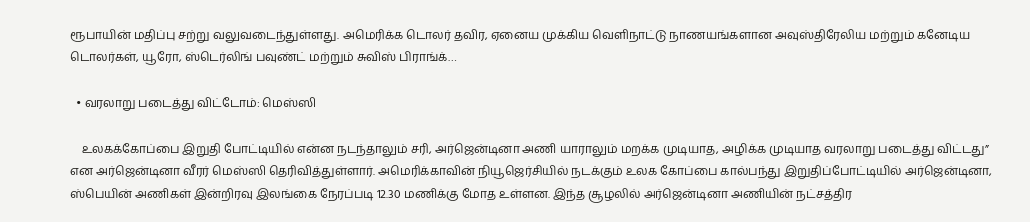ரூபாயின் மதிப்பு சற்று வலுவடைந்துள்ளது. அமெரிக்க டொலர் தவிர, ஏனைய முக்கிய வெளிநாட்டு நாணயங்களான அவுஸ்திரேலிய மற்றும் கனேடிய டொலர்கள், யூரோ, ஸ்டெர்லிங் பவுண்ட் மற்றும் சுவிஸ் பிராங்க்…

  • வரலாறு படைத்து விட்டோம்: மெஸ்ஸி

    உலகக்கோப்பை இறுதி போட்டியில் என்ன நடந்தாலும் சரி, அர்ஜென்டினா அணி யாராலும் மறக்க முடியாத, அழிக்க முடியாத வரலாறு படைத்து விட்டது” என அர்ஜென்டினா வீரர் மெஸ்ஸி தெரிவித்துள்ளார். அமெரிக்காவின் நியூஜெர்சியில் நடக்கும் உலக கோப்பை கால்பந்து இறுதிப்போட்டியில் அர்ஜென்டினா, ஸ்பெயின் அணிகள் இன்றிரவு இலங்கை நேரப்படி 12.30 மணிக்கு மோத உள்ளன. இந்த சூழலில் அர்ஜென்டினா அணியின் நட்சத்திர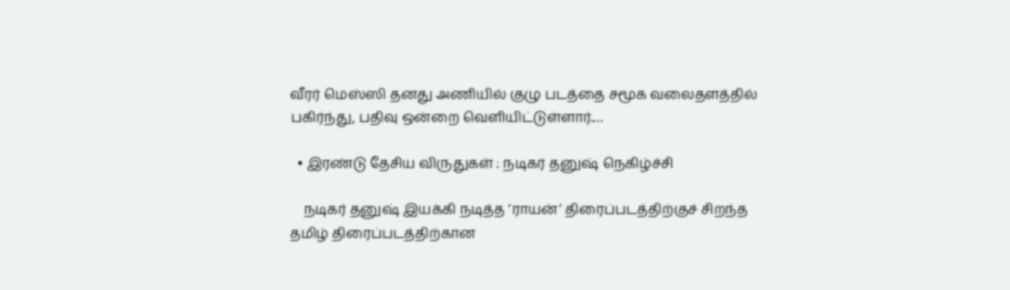வீரர் மெஸ்ஸி தனது அணியில் குழு படத்தை சமூக வலைதளத்தில் பகிர்ந்து, பதிவு ஒன்றை வெளியிட்டுள்ளார்.…

  • இரண்டு தேசிய விருதுகள் : நடிகர் தனுஷ் நெகிழ்ச்சி

    நடிகர் தனுஷ் இயக்கி நடித்த ‘ராயன்’ திரைப்படத்திற்குச் சிறந்த தமிழ் திரைப்படத்திற்கான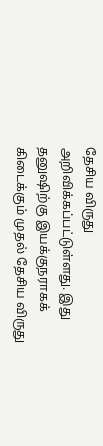தேசிய விருது அறிவிக்கப்பட்டுள்ளது. இது தனுஷிற்கு இயக்குநராகக் கிடைக்கும் முதல் தேசிய விருது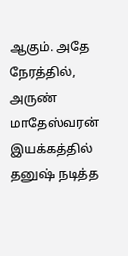ஆகும். அதே நேரத்தில், அருண் மாதேஸ்வரன் இயக்கத்தில் தனுஷ் நடித்த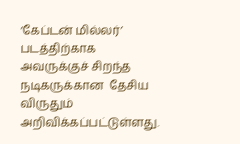‘கேப்டன் மில்லர்’ படத்திற்காக அவருக்குச் சிறந்த நடிகருக்கான  தேசிய விருதும் அறிவிக்கப்பட்டுள்ளது.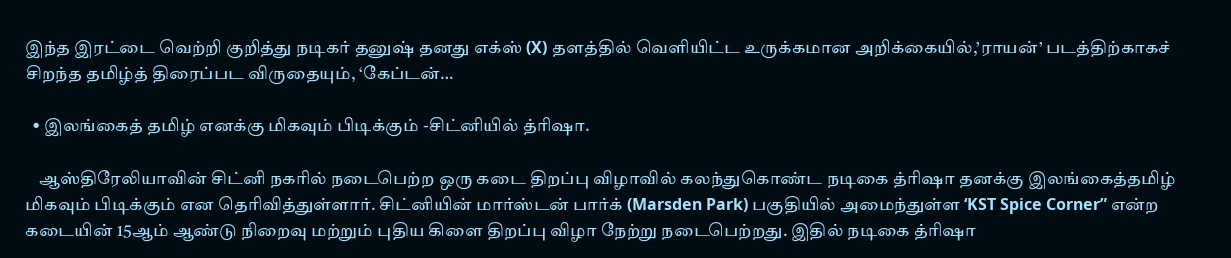இந்த இரட்டை வெற்றி குறித்து நடிகர் தனுஷ் தனது எக்ஸ் (X) தளத்தில் வெளியிட்ட உருக்கமான அறிக்கையில்,’ராயன்’ படத்திற்காகச் சிறந்த தமிழ்த் திரைப்பட விருதையும், ‘கேப்டன்…

  • இலங்கைத் தமிழ் எனக்கு மிகவும் பிடிக்கும் -சிட்னியில் த்ரிஷா.

    ஆஸ்திரேலியாவின் சிட்னி நகரில் நடைபெற்ற ஒரு கடை திறப்பு விழாவில் கலந்துகொண்ட நடிகை த்ரிஷா தனக்கு இலங்கைத்தமிழ் மிகவும் பிடிக்கும் என தெரிவித்துள்ளார். சிட்னியின் மார்ஸ்டன் பார்க் (Marsden Park) பகுதியில் அமைந்துள்ள ‘KST Spice Corner” என்ற கடையின் 15ஆம் ஆண்டு நிறைவு மற்றும் புதிய கிளை திறப்பு விழா நேற்று நடைபெற்றது. இதில் நடிகை த்ரிஷா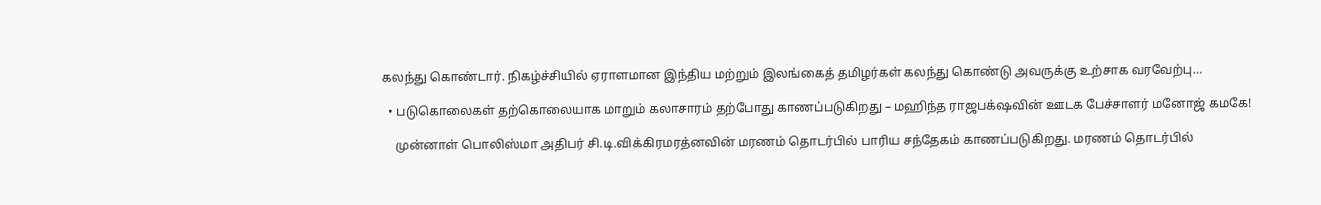கலந்து கொண்டார். நிகழ்ச்சியில் ஏராளமான இந்திய மற்றும் இலங்கைத் தமிழர்கள் கலந்து கொண்டு அவருக்கு உற்சாக வரவேற்பு…

  • படுகொலைகள் தற்கொலையாக மாறும் கலாசாரம் தற்போது காணப்படுகிறது – மஹிந்த ராஜபக்‌ஷவின் ஊடக பேச்சாளர் மனோஜ் கமகே!

    முன்னாள் பொலிஸ்மா அதிபர் சி.டி.விக்கிரமரத்னவின் மரணம் தொடர்பில் பாரிய சந்தேகம் காணப்படுகிறது. மரணம் தொடர்பில்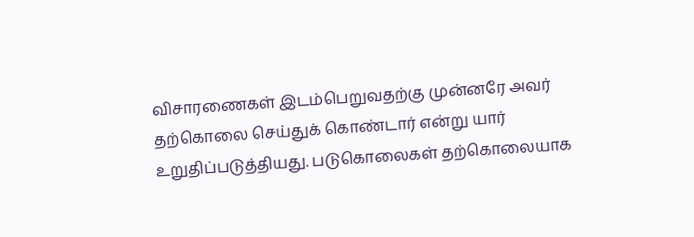விசாரணைகள் இடம்பெறுவதற்கு முன்னரே அவர் தற்கொலை செய்துக் கொண்டார் என்று யார் உறுதிப்படுத்தியது. படுகொலைகள் தற்கொலையாக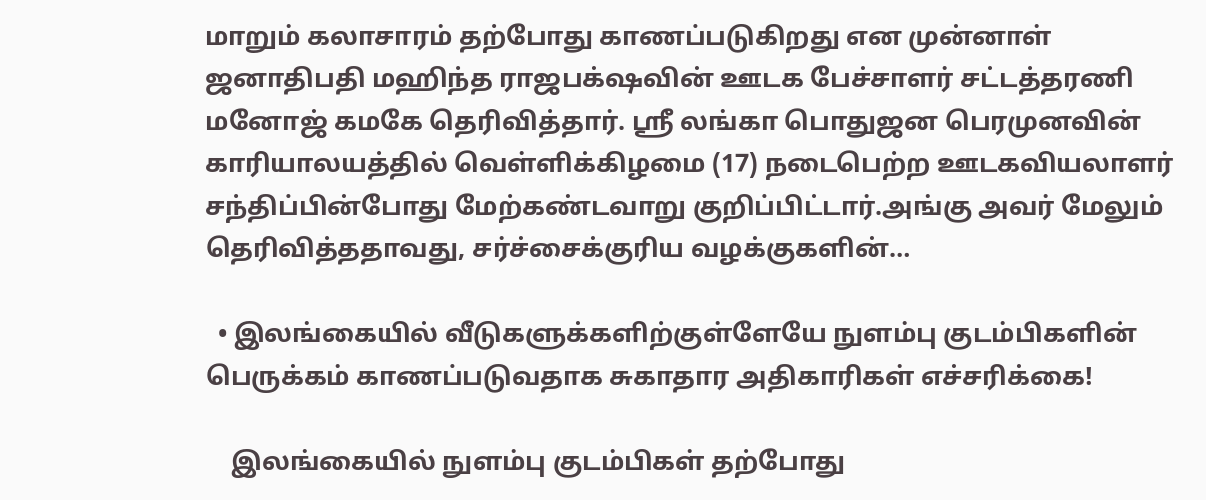மாறும் கலாசாரம் தற்போது காணப்படுகிறது என முன்னாள் ஜனாதிபதி மஹிந்த ராஜபக்‌ஷவின் ஊடக பேச்சாளர் சட்டத்தரணி மனோஜ் கமகே தெரிவித்தார். ஸ்ரீ லங்கா பொதுஜன பெரமுனவின் காரியாலயத்தில் வெள்ளிக்கிழமை (17) நடைபெற்ற ஊடகவியலாளர் சந்திப்பின்போது மேற்கண்டவாறு குறிப்பிட்டார்.அங்கு அவர் மேலும் தெரிவித்ததாவது, சர்ச்சைக்குரிய வழக்குகளின்…

  • இலங்கையில் வீடுகளுக்களிற்குள்ளேயே நுளம்பு குடம்பிகளின் பெருக்கம் காணப்படுவதாக சுகாதார அதிகாரிகள் எச்சரிக்கை!

    இலங்கையில் நுளம்பு குடம்பிகள் தற்போது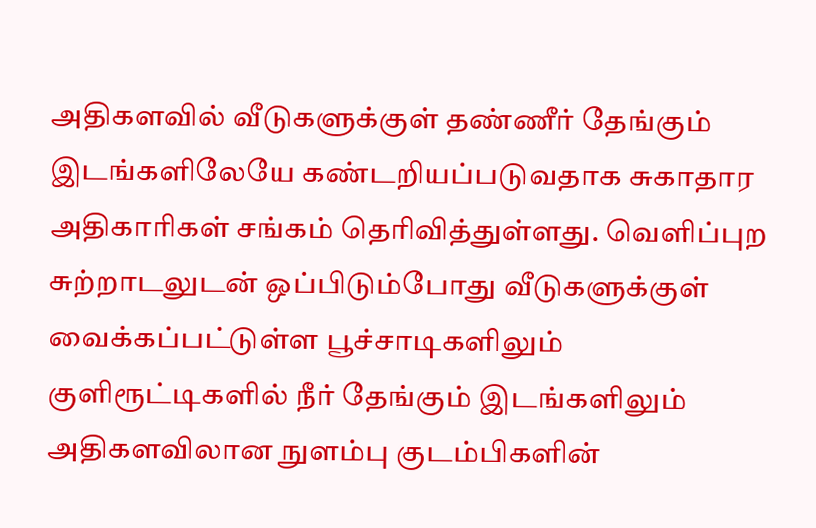அதிகளவில் வீடுகளுக்குள் தண்ணீர் தேங்கும் இடங்களிலேயே கண்டறியப்படுவதாக சுகாதார அதிகாரிகள் சங்கம் தெரிவித்துள்ளது. வெளிப்புற சுற்றாடலுடன் ஒப்பிடும்போது வீடுகளுக்குள் வைக்கப்பட்டுள்ள பூச்சாடிகளிலும் குளிரூட்டிகளில் நீர் தேங்கும் இடங்களிலும் அதிகளவிலான நுளம்பு குடம்பிகளின்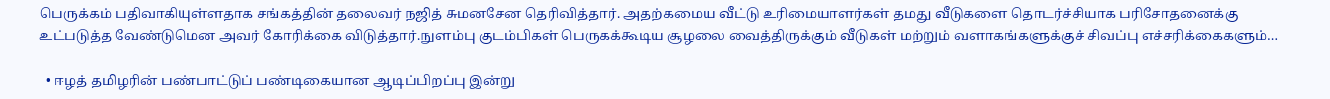பெருக்கம் பதிவாகியுள்ளதாக சங்கத்தின் தலைவர் நஜித் சுமனசேன தெரிவித்தார். அதற்கமைய வீட்டு உரிமையாளர்கள் தமது வீடுகளை தொடர்ச்சியாக பரிசோதனைக்கு உட்படுத்த வேண்டுமென அவர் கோரிக்கை விடுத்தார்.நுளம்பு குடம்பிகள் பெருகக்கூடிய சூழலை வைத்திருக்கும் வீடுகள் மற்றும் வளாகங்களுக்குச் சிவப்பு எச்சரிக்கைகளும்…

  • ஈழத் தமிழரின் பண்பாட்டுப் பண்டிகையான ஆடிப்பிறப்பு இன்று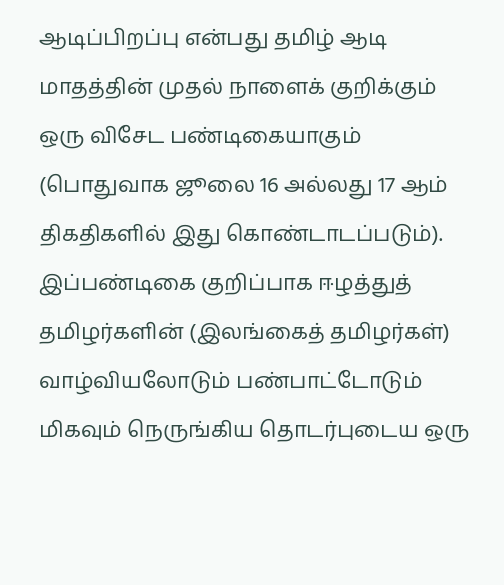ஆடிப்பிறப்பு என்பது தமிழ் ஆடி மாதத்தின் முதல் நாளைக் குறிக்கும் ஒரு விசேட பண்டிகையாகும் (பொதுவாக ஜூலை 16 அல்லது 17 ஆம் திகதிகளில் இது கொண்டாடப்படும்). இப்பண்டிகை குறிப்பாக ஈழத்துத் தமிழர்களின் (இலங்கைத் தமிழர்கள்) வாழ்வியலோடும் பண்பாட்டோடும் மிகவும் நெருங்கிய தொடர்புடைய ஒரு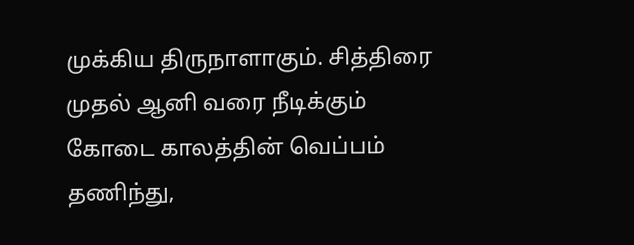முக்கிய திருநாளாகும். சித்திரை முதல் ஆனி வரை நீடிக்கும் கோடை காலத்தின் வெப்பம் தணிந்து,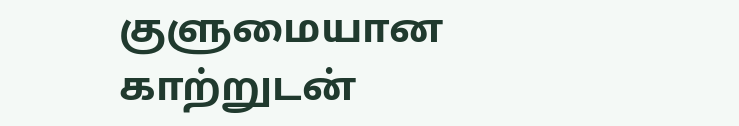குளுமையான காற்றுடன்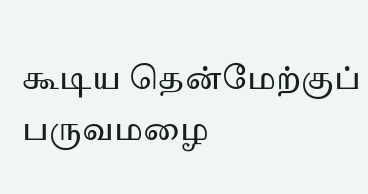கூடிய தென்மேற்குப் பருவமழை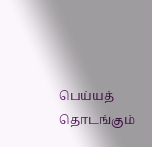பெய்யத் தொடங்கும்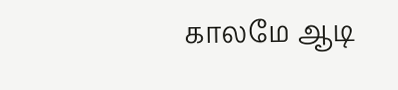காலமே ஆடி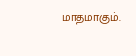மாதமாகும்.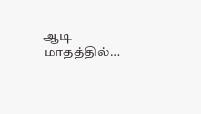ஆடி மாதத்தில்…